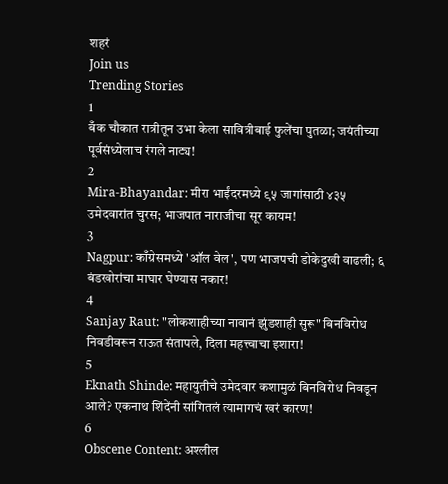शहरं
Join us
Trending Stories
1
बँक चौकात रात्रीतून उभा केला सावित्रीबाई फुलेंचा पुतळा; जयंतीच्या पूर्वसंध्येलाच रंगले नाट्य!
2
Mira-Bhayandar: मीरा भाईंदरमध्ये ९५ जागांसाठी ४३५ उमेदवारांत चुरस; भाजपात नाराजीचा सूर कायम!
3
Nagpur: काँग्रेसमध्ये 'ऑल वेल', पण भाजपची डोकेदुखी वाढली; ६ बंडखोरांचा माघार घेण्यास नकार!
4
Sanjay Raut: "लोकशाहीच्या नावानं झुंडशाही सुरू" बिनविरोध निवडीवरून राऊत संतापले, दिला महत्त्वाचा इशारा!
5
Eknath Shinde: महायुतीचे उमेदवार कशामुळं बिनविरोध निवडून आले? एकनाथ शिंदेंनी सांगितलं त्यामागचं खरं कारण!
6
Obscene Content: अश्लील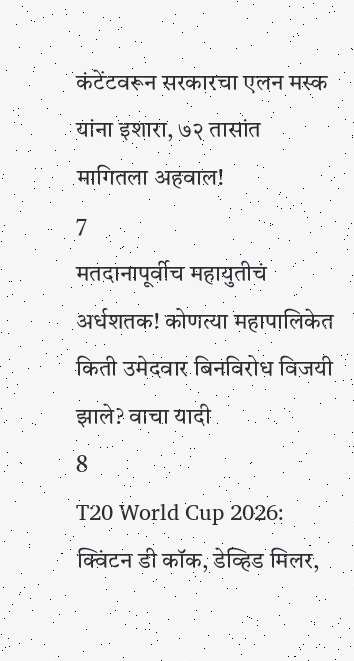कंटेंटवरून सरकारचा एलन मस्क यांना इशारा, ७२ तासांत मागितला अहवाल!
7
मतदानापूर्वीच महायुतीचं अर्धशतक! कोणत्या महापालिकेत किती उमेदवार बिनविरोध विजयी झाले? वाचा यादी
8
T20 World Cup 2026: क्विंटन डी कॉक, डेव्हिड मिलर,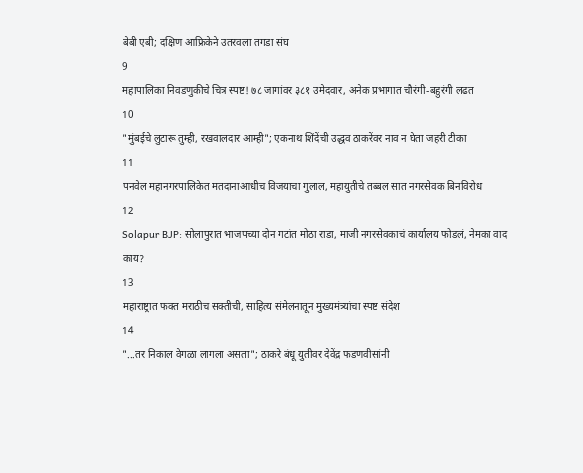बेबी एबी; दक्षिण आफ्रिकेने उतरवला तगडा संघ
9
महापालिका निवडणुकीचे चित्र स्पष्ट! ७८ जागांवर ३८१ उमेदवार, अनेक प्रभागात चौरंगी-बहुरंगी लढत
10
"मुंबईचे लुटारू तुम्ही, रखवालदार आम्ही"; एकनाथ शिंदेंची उद्धव ठाकरेंवर नाव न घेता जहरी टीका
11
पनवेल महानगरपालिकेत मतदानाआधीच विजयाचा गुलाल, महायुतीचे तब्बल सात नगरसेवक बिनविरोध
12
Solapur BJP: सोलापुरात भाजपच्या दोन गटांत मोठा राडा, माजी नगरसेवकाचं कार्यालय फोडलं, नेमका वाद काय?
13
महाराष्ट्रात फक्त मराठीच सक्तीची, साहित्य संमेलनातून मुख्यमंत्र्यांचा स्पष्ट संदेश
14
"...तर निकाल वेगळा लागला असता"; ठाकरे बंधू युतीवर देवेंद्र फडणवीसांनी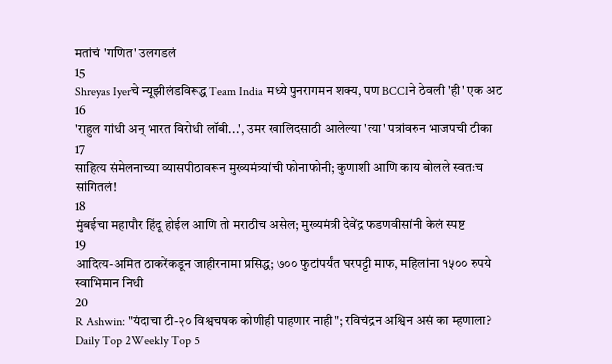मतांचं 'गणित' उलगडलं
15
Shreyas Iyerचे न्यूझीलंडविरूद्ध Team India मध्ये पुनरागमन शक्य, पण BCCIने ठेवली 'ही' एक अट
16
'राहुल गांधी अन् भारत विरोधी लॉबी...', उमर खालिदसाठी आलेल्या 'त्या' पत्रांवरुन भाजपची टीका
17
साहित्य संमेलनाच्या व्यासपीठावरून मुख्यमंत्र्यांची फोनाफोनी; कुणाशी आणि काय बोलले स्वतःच सांगितलं!
18
मुंबईचा महापौर हिंदू होईल आणि तो मराठीच असेल; मुख्यमंत्री देवेंद्र फडणवीसांनी केलं स्पष्ट
19
आदित्य-अमित ठाकरेंकडून जाहीरनामा प्रसिद्ध; ७०० फुटांपर्यंत घरपट्टी माफ, महिलांना १५०० रुपये स्वाभिमान निधी
20
R Ashwin: "यंदाचा टी-२० विश्वचषक कोणीही पाहणार नाही"; रविचंद्रन अश्विन असं का म्हणाला?
Daily Top 2Weekly Top 5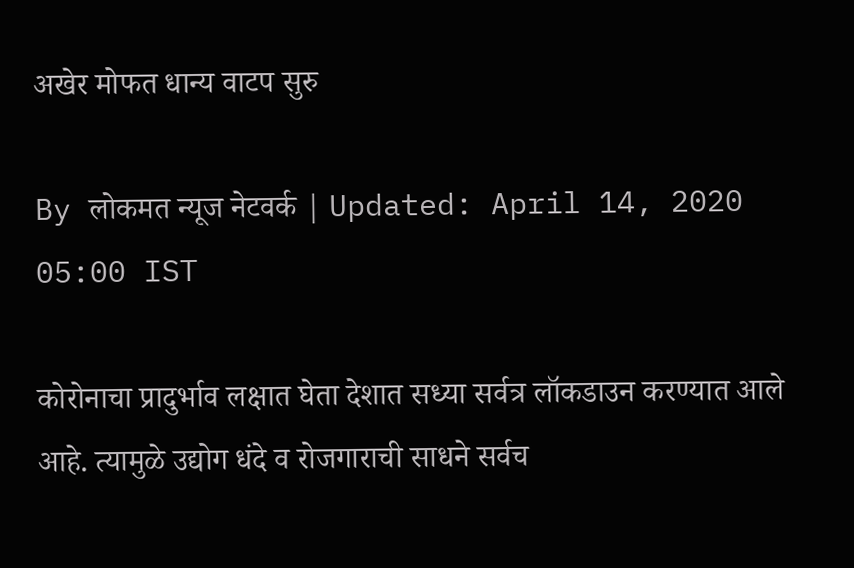अखेर मोफत धान्य वाटप सुरु

By लोकमत न्यूज नेटवर्क | Updated: April 14, 2020 05:00 IST

कोरोनाचा प्रादुर्भाव लक्षात घेता देशात सध्या सर्वत्र लॉकडाउन करण्यात आले आहे. त्यामुळे उद्योग धंदे व रोजगाराची साधने सर्वच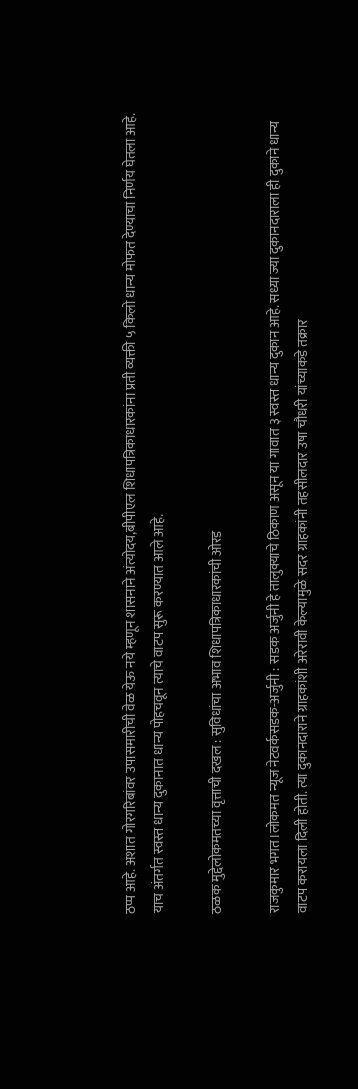ठप्प आहे. अशात गोरगरिबांवर उपासमारीची वेळ येऊ नये म्हणून शासनाने अंत्योदय,बीपीएल शिधापत्रिकाधारकांना प्रती व्यक्ती ५ किलो धान्य मोफत देण्याचा निर्णय घेतला आहे. याच अंतर्गत स्वस्त धान्य दुकानात धान्य पोहचवून त्याचे वाटप सुरू करण्यात आले आहे.

ठळक मुद्देलोकमतच्या वृत्ताची दखल : सुविधांचा अभाव शिधापत्रिकाधारकांची ओरड

राजकुमार भगत।लोकमत न्यूज नेटवर्कसडक-अर्जुनी : सडक अर्जुनी हे तालुक्याचे ठिकाण असून या गावात ३ स्वस्त धान्य दुकान आहे. सध्या ज्या दुकानदाराला ही दुकाने धान्य वाटप करायला दिली होती. त्या दुकानदाराने ग्राहकांशी अरेरावी केल्यामुळे सदर ग्राहकांनी तहसीलदार उषा चौधरी यांच्याकडे तक्रार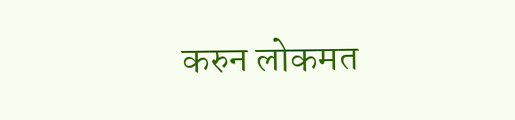करुन लोकमत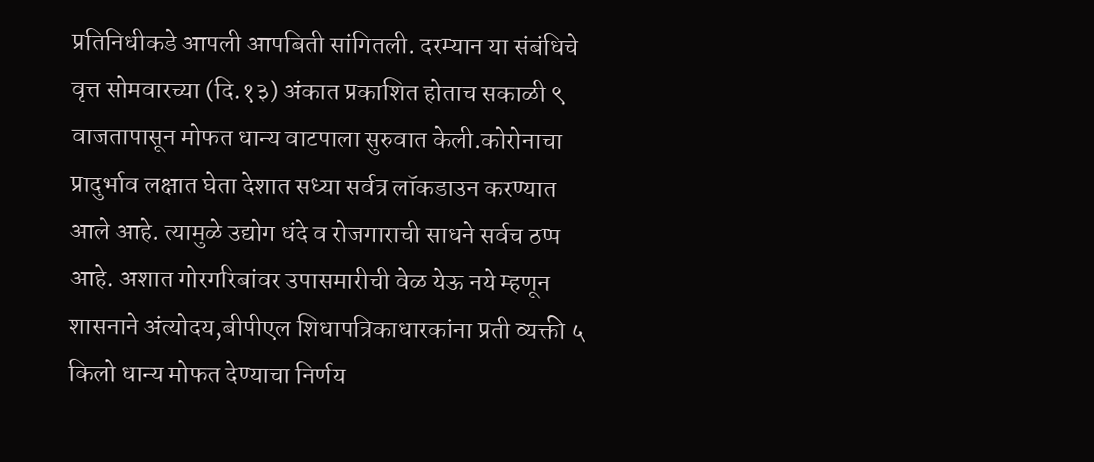प्रतिनिधीकडे आपली आपबिती सांगितली. दरम्यान या संबंधिचे वृत्त सोमवारच्या (दि.१३) अंकात प्रकाशित होताच सकाळी ९ वाजतापासून मोफत धान्य वाटपाला सुरुवात केली.कोरोनाचा प्रादुर्भाव लक्षात घेता देशात सध्या सर्वत्र लॉकडाउन करण्यात आले आहे. त्यामुळे उद्योग धंदे व रोजगाराची साधने सर्वच ठप्प आहे. अशात गोरगरिबांवर उपासमारीची वेळ येऊ नये म्हणून शासनाने अंत्योदय,बीपीएल शिधापत्रिकाधारकांना प्रती व्यक्ती ५ किलो धान्य मोफत देण्याचा निर्णय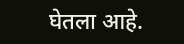घेतला आहे.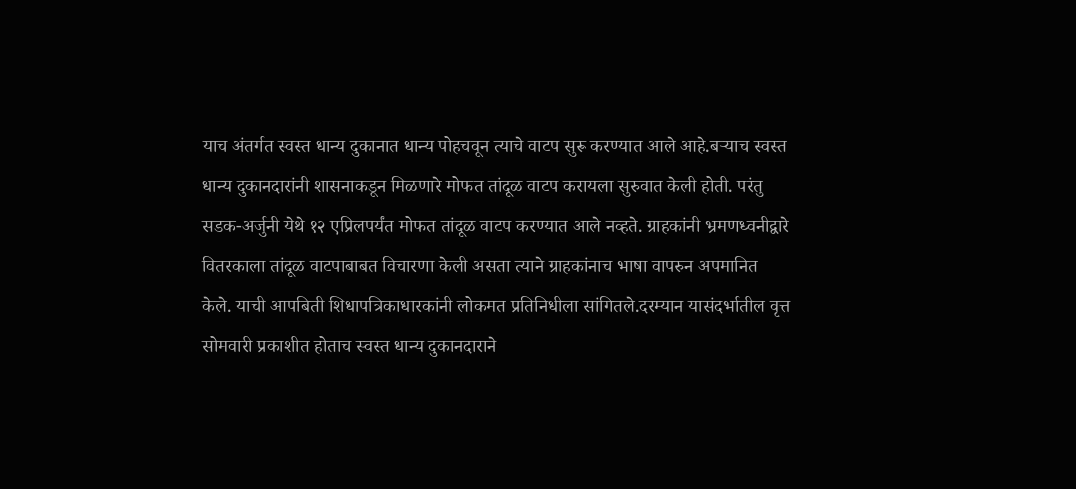याच अंतर्गत स्वस्त धान्य दुकानात धान्य पोहचवून त्याचे वाटप सुरू करण्यात आले आहे.बऱ्याच स्वस्त धान्य दुकानदारांनी शासनाकडून मिळणारे मोफत तांदूळ वाटप करायला सुरुवात केली होती. परंतु सडक-अर्जुनी येथे १२ एप्रिलपर्यंत मोफत तांदूळ वाटप करण्यात आले नव्हते. ग्राहकांनी भ्रमणध्वनीद्वारे वितरकाला तांदूळ वाटपाबाबत विचारणा केली असता त्याने ग्राहकांनाच भाषा वापरुन अपमानित केले. याची आपबिती शिधापत्रिकाधारकांनी लोकमत प्रतिनिधीला सांगितले.दरम्यान यासंदर्भातील वृत्त सोमवारी प्रकाशीत होताच स्वस्त धान्य दुकानदाराने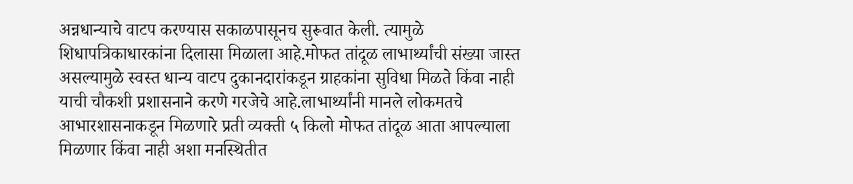अन्नधान्याचे वाटप करण्यास सकाळपासूनच सुरूवात केली. त्यामुळे शिधापत्रिकाधारकांना दिलासा मिळाला आहे.मोफत तांदूळ लाभार्थ्यांची संख्या जास्त असल्यामुळे स्वस्त धान्य वाटप दुकानदारांकडून ग्राहकांना सुविधा मिळते किंवा नाही याची चौकशी प्रशासनाने करणे गरजेचे आहे.लाभार्थ्यांनी मानले लोकमतचे आभारशासनाकडून मिळणारे प्रती व्यक्ती ५ किलो मोफत तांदूळ आता आपल्याला मिळणार किंवा नाही अशा मनस्थितीत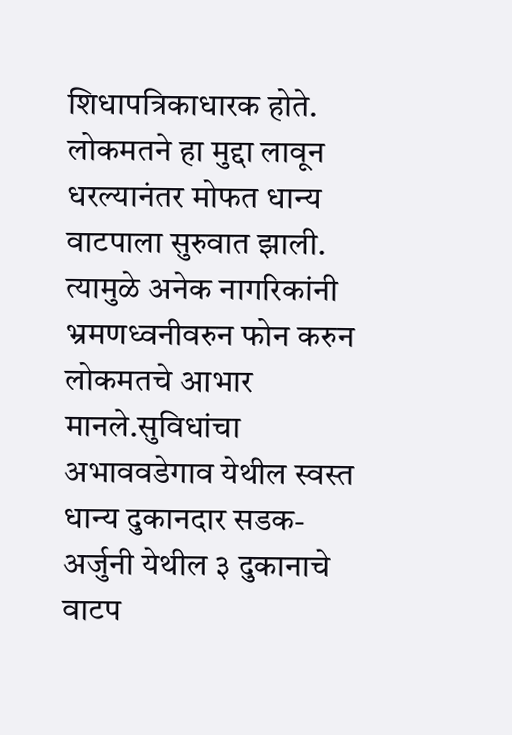शिधापत्रिकाधारक होते. लोकमतने हा मुद्दा लावून धरल्यानंतर मोफत धान्य वाटपाला सुरुवात झाली. त्यामुळे अनेक नागरिकांनी भ्रमणध्वनीवरुन फोन करुन लोकमतचे आभार मानले.सुविधांचा अभाववडेगाव येथील स्वस्त धान्य दुकानदार सडक-अर्जुनी येथील ३ दुकानाचे वाटप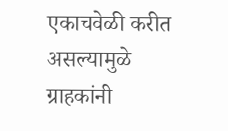एकाचवेळी करीत असल्यामुळे ग्राहकांनी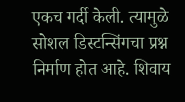एकच गर्दी केली. त्यामुळे सोशल डिस्टन्सिंगचा प्रश्न निर्माण होत आहे. शिवाय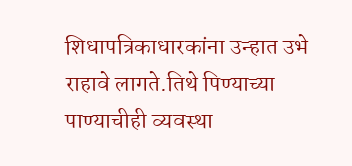शिधापत्रिकाधारकांना उन्हात उभे राहावे लागते.तिथे पिण्याच्या पाण्याचीही व्यवस्था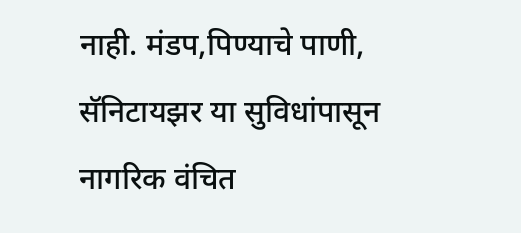नाही. मंडप,पिण्याचे पाणी, सॅनिटायझर या सुविधांपासून नागरिक वंचित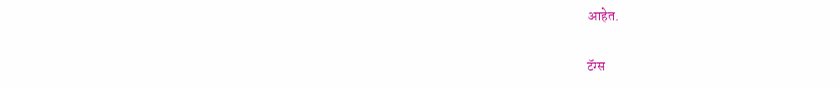आहेत.

टॅग्स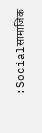:Socialसामाजिक